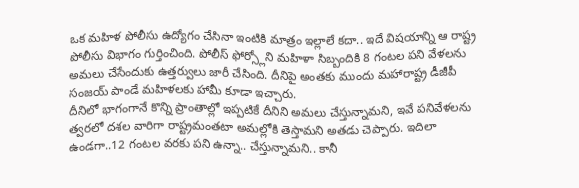ఒక మహిళ పోలీసు ఉద్యోగం చేసినా ఇంటికి మాత్రం ఇల్లాలే కదా.. ఇదే విషయాన్ని ఆ రాష్ట్ర పోలీసు విభాగం గుర్తించింది. పోలీస్ ఫోర్స్లోని మహిళా సిబ్బందికి 8 గంటల పని వేళలను అమలు చేసేందుకు ఉత్తర్వులు జారీ చేసింది. దీనిపై అంతకు ముందు మహారాష్ట్ర డీజీపీ సంజయ్ పాండే మహిళలకు హామీ కూడా ఇచ్చారు.
దీనిలో భాగంగానే కొన్ని ప్రాంతాల్లో ఇప్పటికే దీనిని అమలు చేస్తున్నామని, ఇవే పనివేళలను త్వరలో దశల వారిగా రాష్ట్రమంతటా అమల్లోకి తెస్తామని అతడు చెప్పారు. ఇదిలా ఉండగా..12 గంటల వరకు పని ఉన్నా.. చేస్తున్నామని.. కానీ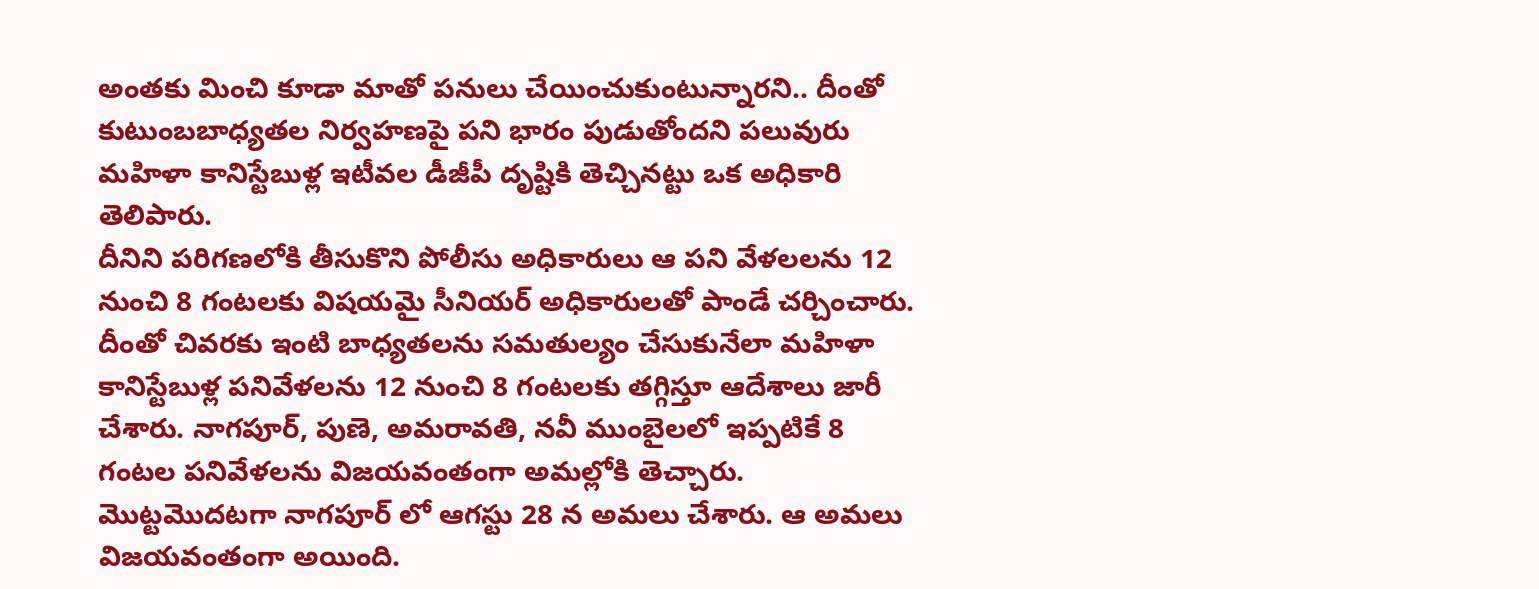అంతకు మించి కూడా మాతో పనులు చేయించుకుంటున్నారని.. దీంతో కుటుంబబాధ్యతల నిర్వహణపై పని భారం పుడుతోందని పలువురు మహిళా కానిస్టేబుళ్ల ఇటీవల డీజీపీ దృష్టికి తెచ్చినట్టు ఒక అధికారి తెలిపారు.
దీనిని పరిగణలోకి తీసుకొని పోలీసు అధికారులు ఆ పని వేళలలను 12 నుంచి 8 గంటలకు విషయమై సీనియర్ అధికారులతో పాండే చర్చించారు. దీంతో చివరకు ఇంటి బాధ్యతలను సమతుల్యం చేసుకునేలా మహిళా కానిస్టేబుళ్ల పనివేళలను 12 నుంచి 8 గంటలకు తగ్గిస్తూ ఆదేశాలు జారీ చేశారు. నాగపూర్, పుణె, అమరావతి, నవీ ముంబైలలో ఇప్పటికే 8 గంటల పనివేళలను విజయవంతంగా అమల్లోకి తెచ్చారు.
మొట్టమొదటగా నాగపూర్ లో ఆగస్టు 28 న అమలు చేశారు. ఆ అమలు విజయవంతంగా అయింది.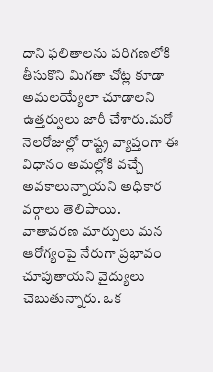దాని ఫలితాలను పరిగణలోకి తీసుకొని మిగతా చోట్ల కూడా అమలయ్యేలా చూడాలని ఉత్తర్వులు జారీ చేశారు.మరో నెలరోజుల్లో రాష్ట్ర వ్యాప్తంగా ఈ విధానం అమల్లోకి వచ్చే అవకాలున్నాయని అధికార వర్గాలు తెలిపాయి.
వాతావరణ మార్పులు మన ఆరోగ్యంపై నేరుగా ప్రభావం చూపుతాయని వైద్యులు చెబుతున్నారు. ఒక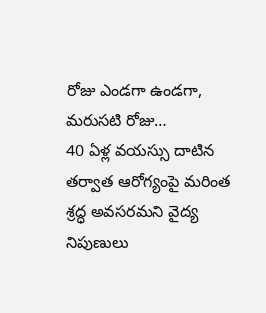రోజు ఎండగా ఉండగా, మరుసటి రోజు…
40 ఏళ్ల వయస్సు దాటిన తర్వాత ఆరోగ్యంపై మరింత శ్రద్ధ అవసరమని వైద్య నిపుణులు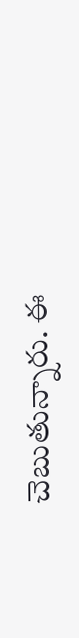చెబుతున్నారు. ఈ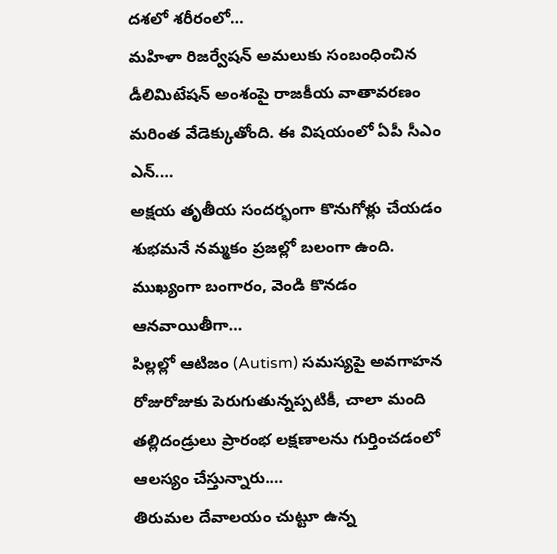దశలో శరీరంలో…
మహిళా రిజర్వేషన్ అమలుకు సంబంధించిన డీలిమిటేషన్ అంశంపై రాజకీయ వాతావరణం మరింత వేడెక్కుతోంది. ఈ విషయంలో ఏపీ సీఎం ఎన్.…
అక్షయ తృతీయ సందర్భంగా కొనుగోళ్లు చేయడం శుభమనే నమ్మకం ప్రజల్లో బలంగా ఉంది. ముఖ్యంగా బంగారం, వెండి కొనడం ఆనవాయితీగా…
పిల్లల్లో ఆటిజం (Autism) సమస్యపై అవగాహన రోజురోజుకు పెరుగుతున్నప్పటికీ, చాలా మంది తల్లిదండ్రులు ప్రారంభ లక్షణాలను గుర్తించడంలో ఆలస్యం చేస్తున్నారు.…
తిరుమల దేవాలయం చుట్టూ ఉన్న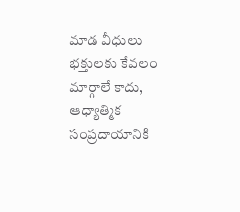మాడ వీధులు భక్తులకు కేవలం మార్గాలే కాదు, ఆధ్యాత్మిక సంప్రదాయానికి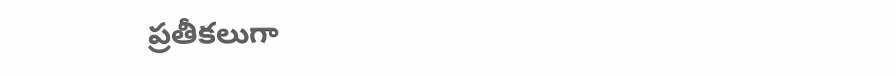ప్రతీకలుగా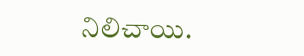నిలిచాయి.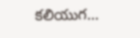కలియుగ…